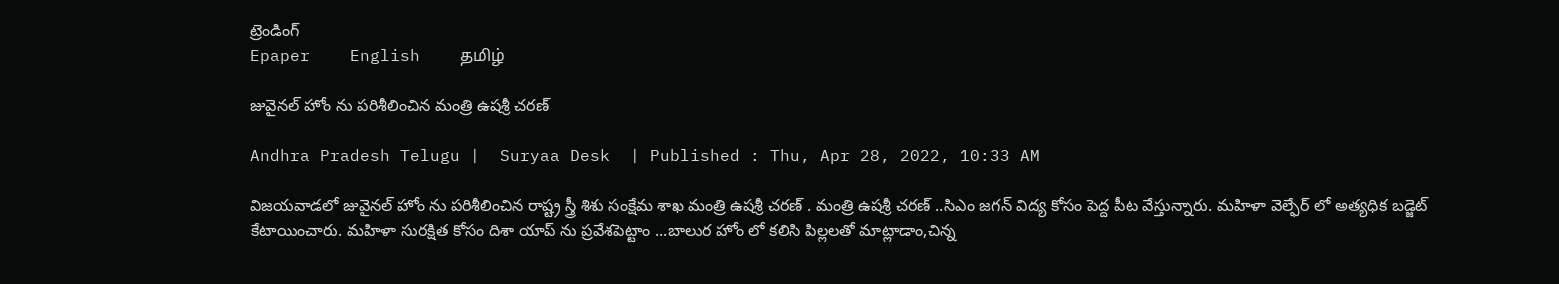ట్రెండింగ్
Epaper    English    தமிழ்

జువైనల్ హోం ను పరిశీలించిన మంత్రి ఉషశ్రీ చరణ్

Andhra Pradesh Telugu |  Suryaa Desk  | Published : Thu, Apr 28, 2022, 10:33 AM

విజయవాడలో జువైనల్ హోం ను పరిశీలించిన రాష్ట్ర స్త్రీ శిశు సంక్షేమ శాఖ మంత్రి ఉషశ్రీ చరణ్ . మంత్రి ఉషశ్రీ చరణ్ ..సిఎం జగన్ విద్య కోసం పెద్ద పీట వేస్తున్నారు. మహిళా వెల్ఫేర్ లో అత్యధిక బడ్జెట్ కేటాయించారు. మహిళా సురక్షిత కోసం దిశా యాప్ ను ప్రవేశపెట్టాం ...బాలుర హోం లో కలిసి పిల్లలతో మాట్లాడాం,చిన్న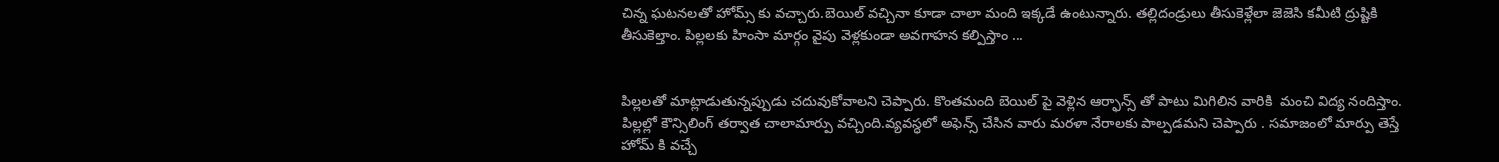చిన్న ఘటనలతో హోమ్స్ కు వచ్చారు.బెయిల్ వచ్చినా కూడా చాలా మంది ఇక్కడే ఉంటున్నారు. తల్లిదండ్రులు తీసుకెళ్లేలా జెజెసి కమీటి ద్రుష్టికి తీసుకెల్తాం. పిల్లలకు హింసా మార్గం వైపు వెళ్లకుండా అవగాహన కల్పిస్తాం ...


పిల్లలతో మాట్లాడుతున్నప్పుడు చదువుకోవాలని చెప్పారు. కొంతమంది బెయిల్ పై వెళ్లిన ఆర్ఫాన్స్ తో పాటు మిగిలిన వారికి  మంచి విద్య నందిస్తాం. పిల్లల్లో కౌన్సిలింగ్ తర్వాత చాలా‌మార్పు వచ్చింది.వ్యవస్ధలో అఫెన్స్ చేసిన వారు మరళా నేరాలకు పాల్పడమని చెప్పారు . సమాజంలో మార్పు తెస్తే హోమ్ కి వచ్చే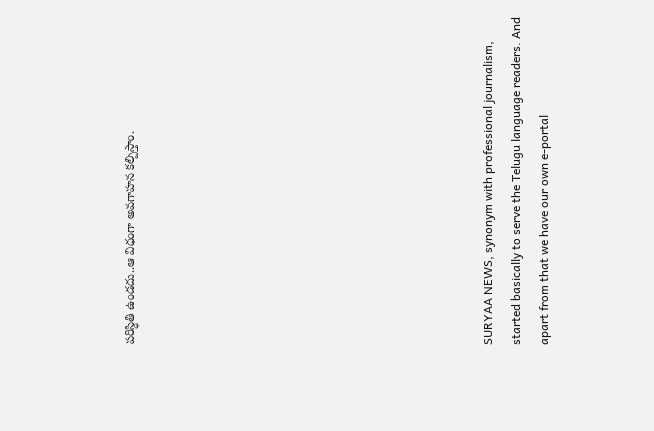పరిస్ధితి ఉండదు..ఆ విధంగా అవగాహన కల్పిస్తాం.












SURYAA NEWS, synonym with professional journalism, started basically to serve the Telugu language readers. And apart from that we have our own e-portal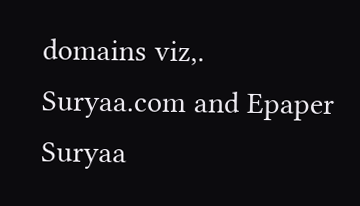domains viz,. Suryaa.com and Epaper Suryaa